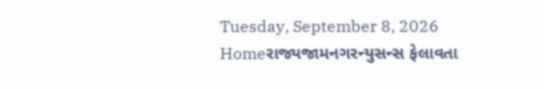Tuesday, September 8, 2026
Homeરાજ્યજામનગરન્યુસન્સ ફેલાવતા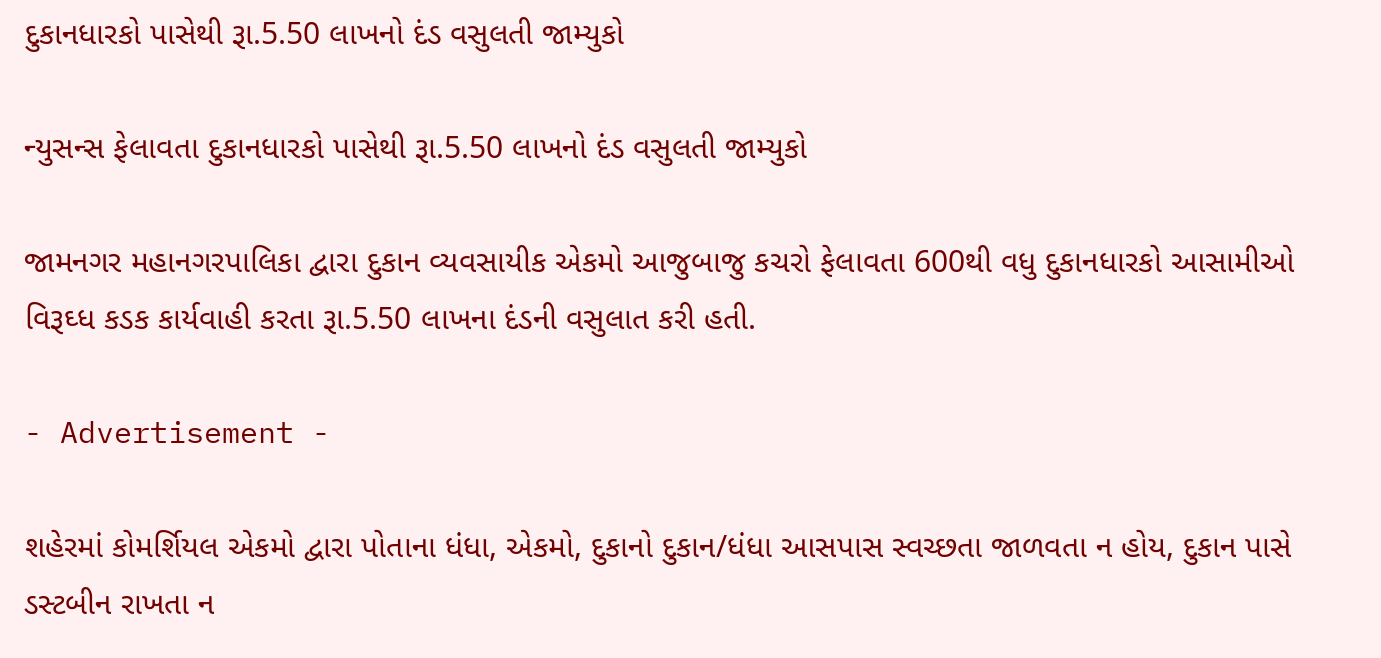દુકાનધારકો પાસેથી રૂા.5.50 લાખનો દંડ વસુલતી જામ્યુકો

ન્યુસન્સ ફેલાવતા દુકાનધારકો પાસેથી રૂા.5.50 લાખનો દંડ વસુલતી જામ્યુકો

જામનગર મહાનગરપાલિકા દ્વારા દુકાન વ્યવસાયીક એકમો આજુબાજુ કચરો ફેલાવતા 600થી વધુ દુકાનધારકો આસામીઓ વિરૂઘ્ધ કડક કાર્યવાહી કરતા રૂા.5.50 લાખના દંડની વસુલાત કરી હતી.

- Advertisement -

શહેરમાં કોમર્શિયલ એકમો દ્વારા પોતાના ધંધા, એકમો, દુકાનો દુકાન/ધંધા આસપાસ સ્વચ્છતા જાળવતા ન હોય, દુકાન પાસે ડસ્ટબીન રાખતા ન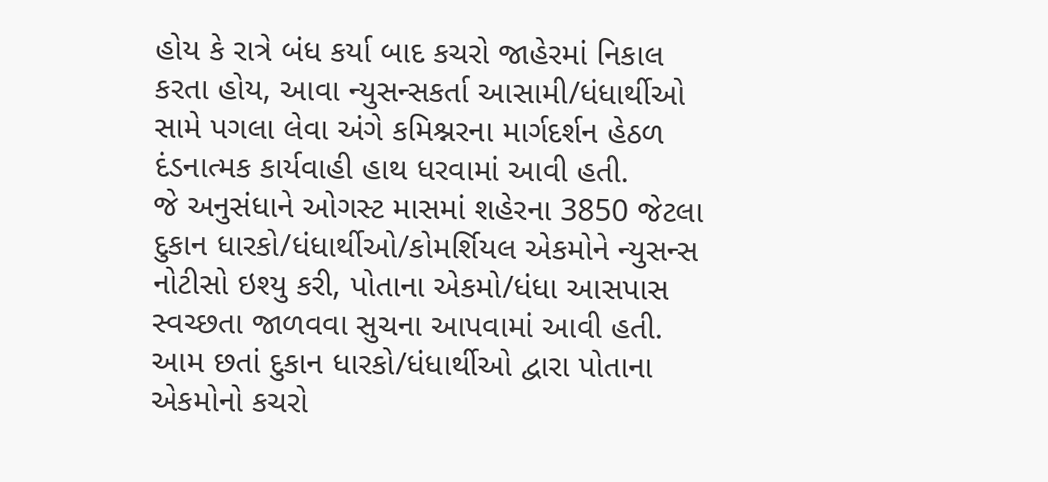હોય કે રાત્રે બંધ કર્યા બાદ કચરો જાહેરમાં નિકાલ કરતા હોય, આવા ન્યુસન્સકર્તા આસામી/ધંધાર્થીઓ સામે પગલા લેવા અંગે કમિશ્નરના માર્ગદર્શન હેઠળ દંડનાત્મક કાર્યવાહી હાથ ધરવામાં આવી હતી.
જે અનુસંધાને ઓગસ્ટ માસમાં શહેરના 3850 જેટલા દુકાન ધારકો/ધંધાર્થીઓ/કોમર્શિયલ એકમોને ન્યુસન્સ નોટીસો ઇશ્યુ કરી, પોતાના એકમો/ધંધા આસપાસ સ્વચ્છતા જાળવવા સુચના આપવામાં આવી હતી. આમ છતાં દુકાન ધારકો/ધંધાર્થીઓ દ્વારા પોતાના એકમોનો કચરો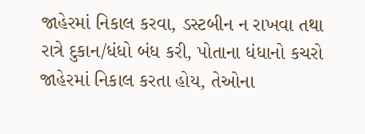જાહેરમાં નિકાલ કરવા, ડસ્ટબીન ન રાખવા તથા રાત્રે દુકાન/ધંધો બંધ કરી, પોતાના ધંધાનો કચરો જાહેરમાં નિકાલ કરતા હોય, તેઓના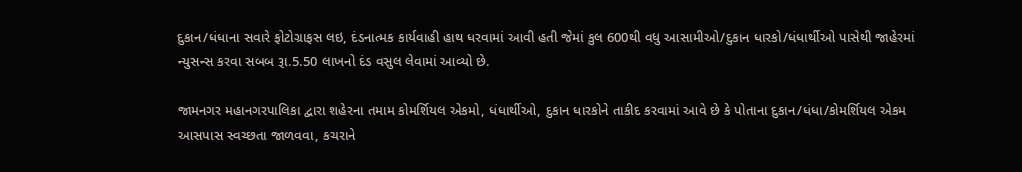દુકાન/ધંધાના સવારે ફોટોગ્રાફસ લઇ, દંડનાત્મક કાર્યવાહી હાથ ધરવામાં આવી હતી જેમાં કુલ 600થી વધુ આસામીઓ/દુકાન ધારકો/ધંધાર્થીઓ પાસેથી જાહેરમાં ન્યુસન્સ કરવા સબબ રૂા.5.50 લાખનો દંડ વસુલ લેવામાં આવ્યો છે.

જામનગર મહાનગરપાલિકા દ્વારા શહેરના તમામ કોમર્શિયલ એકમો, ધંધાર્થીઓ, દુકાન ધારકોને તાકીદ કરવામાં આવે છે કે પોતાના દુકાન/ધંધા/કોમર્શિયલ એકમ આસપાસ સ્વચ્છતા જાળવવા, કચરાને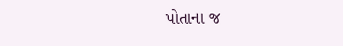પોતાના જ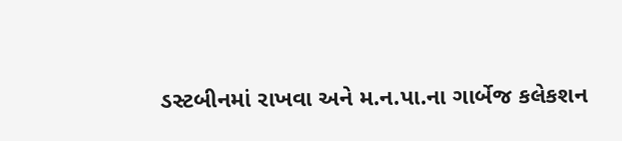ડસ્ટબીનમાં રાખવા અને મ.ન.પા.ના ગાર્બેજ કલેકશન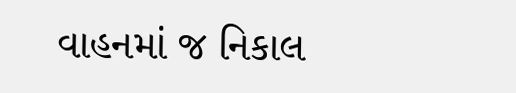વાહનમાં જ નિકાલ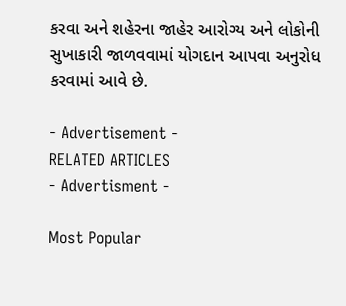કરવા અને શહેરના જાહેર આરોગ્ય અને લોકોની સુખાકારી જાળવવામાં યોગદાન આપવા અનુરોધ કરવામાં આવે છે.

- Advertisement -
RELATED ARTICLES
- Advertisment -

Most Popular